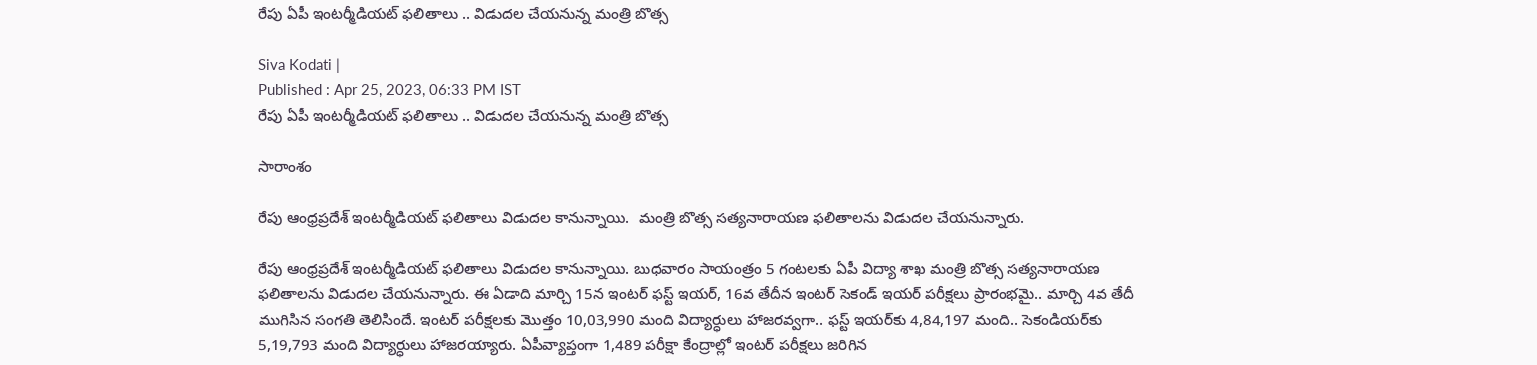రేపు ఏపీ ఇంటర్మీడియట్ ఫలితాలు .. విడుదల చేయనున్న మంత్రి బొత్స

Siva Kodati |
Published : Apr 25, 2023, 06:33 PM IST
రేపు ఏపీ ఇంటర్మీడియట్ ఫలితాలు .. విడుదల చేయనున్న మంత్రి బొత్స

సారాంశం

రేపు ఆంధ్రప్రదేశ్ ఇంటర్మీడియట్ ఫలితాలు విడుదల కానున్నాయి.  మంత్రి బొత్స సత్యనారాయణ ఫలితాలను విడుదల చేయనున్నారు.

రేపు ఆంధ్రప్రదేశ్ ఇంటర్మీడియట్ ఫలితాలు విడుదల కానున్నాయి. బుధవారం సాయంత్రం 5 గంటలకు ఏపీ విద్యా శాఖ మంత్రి బొత్స సత్యనారాయణ ఫలితాలను విడుదల చేయనున్నారు. ఈ ఏడాది మార్చి 15న ఇంటర్ ఫస్ట్ ఇయర్, 16వ తేదీన ఇంటర్ సెకండ్ ఇయర్ పరీక్షలు ప్రారంభమై.. మార్చి 4వ తేదీ ముగిసిన సంగతి తెలిసిందే. ఇంటర్ పరీక్షలకు మొత్తం 10,03,990 మంది విద్యార్ధులు హాజరవ్వగా.. ఫస్ట్ ఇయర్‌కు 4,84,197 మంది.. సెకండియర్‌కు 5,19,793 మంది విద్యార్ధులు హాజరయ్యారు. ఏపీవ్యాప్తంగా 1,489 పరీక్షా కేంద్రాల్లో ఇంటర్ పరీక్షలు జరిగిన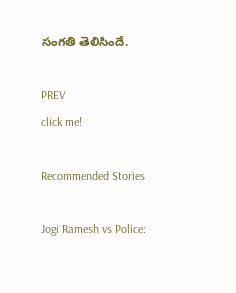సంగతి తెలిసిందే.

PREV
click me!

Recommended Stories

Jogi Ramesh vs Police: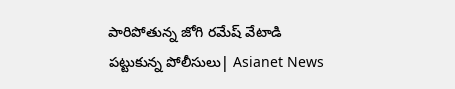పారిపోతున్న జోగి రమేష్ వేటాడి పట్టుకున్న పోలీసులు| Asianet News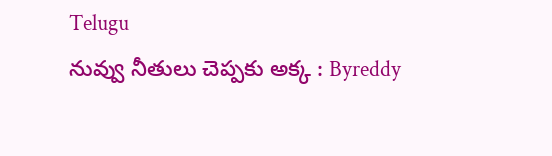Telugu
నువ్వు నీతులు చెప్పకు అక్క : Byreddy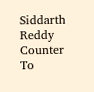Siddarth Reddy Counter To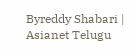Byreddy Shabari | Asianet Telugu